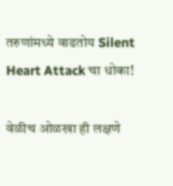तरुणांमध्ये वाढतोय Silent Heart Attack चा धोका!

वेळीच ओळखा ही लक्षणे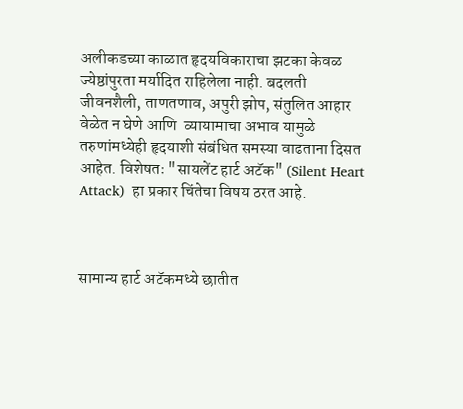अलीकडच्या काळात हृदयविकाराचा झटका केवळ ज्येष्ठांपुरता मर्यादित राहिलेला नाही. बदलती जीवनशैली, ताणतणाव, अपुरी झोप, संतुलित आहार वेळेत न घेणे आणि  व्यायामाचा अभाव यामुळे तरुणांमध्येही हृदयाशी संबंधित समस्या वाढताना दिसत आहेत. विशेषतः "सायलेंट हार्ट अटॅक" (Silent Heart Attack)  हा प्रकार चिंतेचा विषय ठरत आहे.



सामान्य हार्ट अटॅकमध्ये छातीत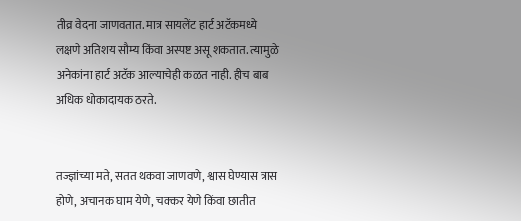तीव्र वेदना जाणवतात. मात्र सायलेंट हार्ट अटॅकमध्ये लक्षणे अतिशय सौम्य किंवा अस्पष्ट असू शकतात. त्यामुळे अनेकांना हार्ट अटॅक आल्याचेही कळत नाही. हीच बाब अधिक धोकादायक ठरते.


तज्ज्ञांच्या मते, सतत थकवा जाणवणे, श्वास घेण्यास त्रास होणे, अचानक घाम येणे, चक्कर येणे किंवा छातीत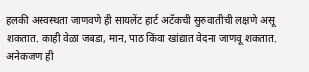हलकी अस्वस्थता जाणवणे ही सायलेंट हार्ट अटॅकची सुरुवातीची लक्षणे असू शकतात. काही वेळा जबडा, मान, पाठ किंवा खांद्यात वेदना जाणवू शकतात. अनेकजण ही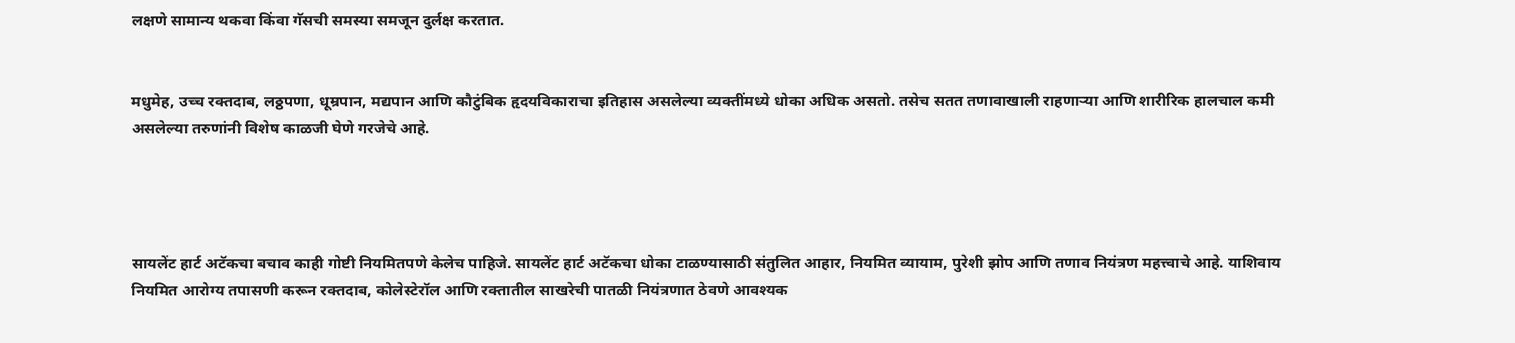लक्षणे सामान्य थकवा किंवा गॅसची समस्या समजून दुर्लक्ष करतात.


मधुमेह, उच्च रक्तदाब, लठ्ठपणा, धूम्रपान, मद्यपान आणि कौटुंबिक हृदयविकाराचा इतिहास असलेल्या व्यक्तींमध्ये धोका अधिक असतो. तसेच सतत तणावाखाली राहणाऱ्या आणि शारीरिक हालचाल कमी असलेल्या तरुणांनी विशेष काळजी घेणे गरजेचे आहे.




सायलेंट हार्ट अटॅकचा बचाव काही गोष्टी नियमितपणे केलेच पाहिजे. सायलेंट हार्ट अटॅकचा धोका टाळण्यासाठी संतुलित आहार, नियमित व्यायाम, पुरेशी झोप आणि तणाव नियंत्रण महत्त्वाचे आहे. याशिवाय नियमित आरोग्य तपासणी करून रक्तदाब, कोलेस्टेरॉल आणि रक्तातील साखरेची पातळी नियंत्रणात ठेवणे आवश्यक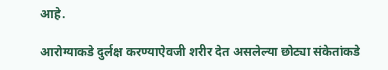आहे.

आरोग्याकडे दुर्लक्ष करण्याऐवजी शरीर देत असलेल्या छोट्या संकेतांकडे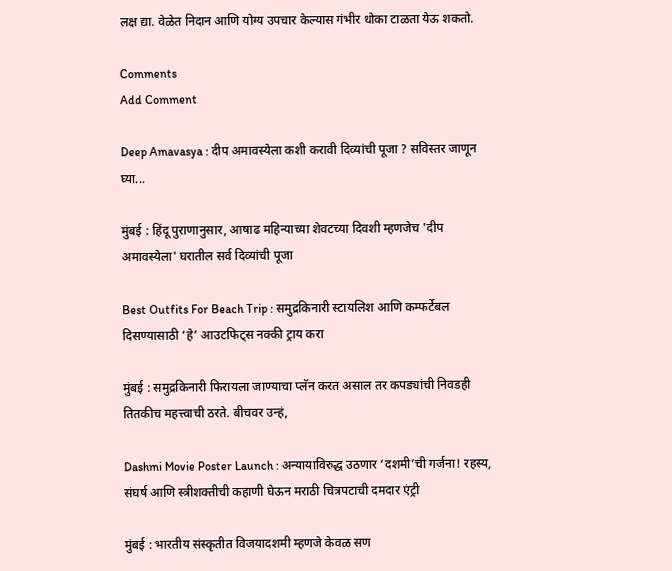लक्ष द्या. वेळेत निदान आणि योग्य उपचार केल्यास गंभीर धोका टाळता येऊ शकतो.

Comments
Add Comment

Deep Amavasya : दीप अमावस्येला कशी करावी दिव्यांची पूजा ? सविस्तर जाणून घ्या...

मुंबई : हिंदू पुराणानुसार, आषाढ महिन्याच्या शेवटच्या दिवशी म्हणजेच 'दीप अमावस्येला' घरातील सर्व दिव्यांची पूजा

Best Outfits For Beach Trip : समुद्रकिनारी स्टायलिश आणि कम्फर्टेबल दिसण्यासाठी ‘हे’ आउटफिट्स नक्की ट्राय करा

मुंबई : समुद्रकिनारी फिरायला जाण्याचा प्लॅन करत असाल तर कपड्यांची निवडही तितकीच महत्त्वाची ठरते. बीचवर उन्हं,

Dashmi Movie Poster Launch : अन्यायाविरुद्ध उठणार ‘दशमी’ची गर्जना! रहस्य, संघर्ष आणि स्त्रीशक्तीची कहाणी घेऊन मराठी चित्रपटाची दमदार एंट्री

मुंबई : भारतीय संस्कृतीत विजयादशमी म्हणजे केवळ सण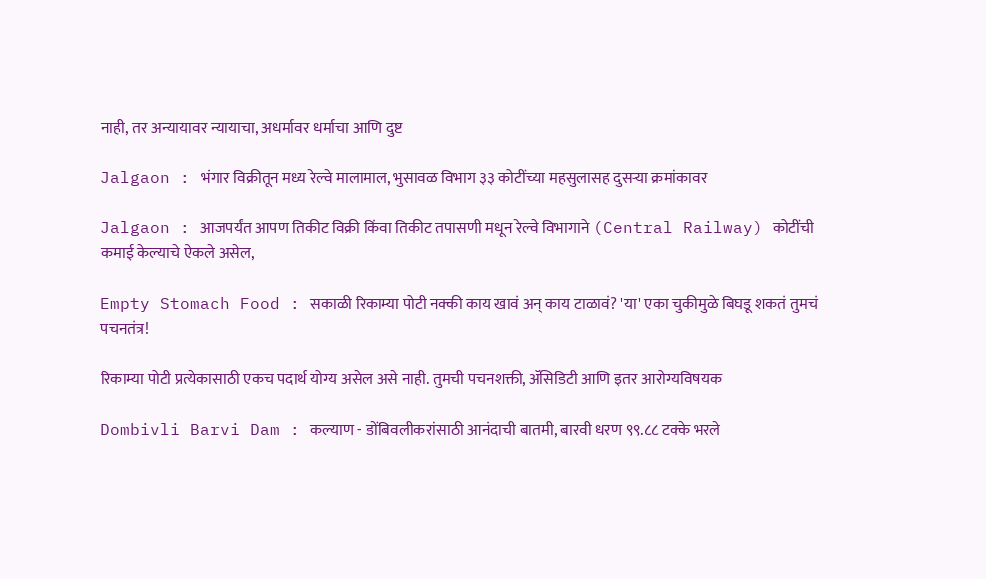नाही, तर अन्यायावर न्यायाचा, अधर्मावर धर्माचा आणि दुष्ट

Jalgaon : भंगार विक्रीतून मध्य रेल्वे मालामाल, भुसावळ विभाग ३३ कोटींच्या महसुलासह दुसऱ्या क्रमांकावर

Jalgaon : आजपर्यंत आपण तिकीट विक्री किंवा तिकीट तपासणी मधून रेल्वे विभागाने (Central Railway) कोटींची कमाई केल्याचे ऐकले असेल,

Empty Stomach Food : सकाळी रिकाम्या पोटी नक्की काय खावं अन् काय टाळावं? 'या' एका चुकीमुळे बिघडू शकतं तुमचं पचनतंत्र!

रिकाम्या पोटी प्रत्येकासाठी एकच पदार्थ योग्य असेल असे नाही. तुमची पचनशक्ती, ॲसिडिटी आणि इतर आरोग्यविषयक

Dombivli Barvi Dam : कल्याण - डोंबिवलीकरांसाठी आनंदाची बातमी, बारवी धरण ९९.८८ टक्के भरले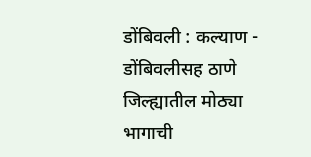डोंबिवली : कल्याण - डोंबिवलीसह ठाणे जिल्ह्यातील मोठ्या भागाची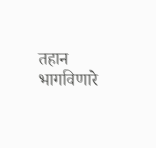तहान भागविणारे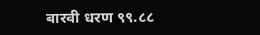बारवी धरण ९९.८८